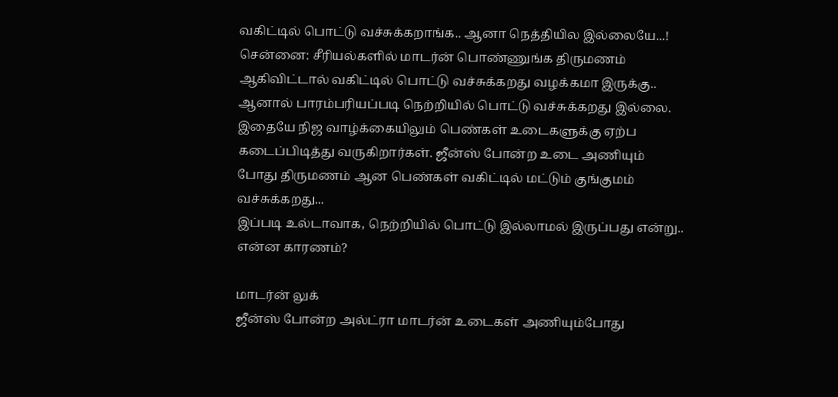வகிட்டில் பொட்டு வச்சுக்கறாங்க.. ஆனா நெத்தியில இல்லையே...!
சென்னை: சீரியல்களில் மாடர்ன் பொண்ணுங்க திருமணம் ஆகிவிட்டால் வகிட்டில் பொட்டு வச்சுக்கறது வழக்கமா இருக்கு.. ஆனால் பாரம்பரியப்படி நெற்றியில் பொட்டு வச்சுக்கறது இல்லை.
இதையே நிஜ வாழ்க்கையிலும் பெண்கள் உடைகளுக்கு ஏற்ப கடைப்பிடித்து வருகிறார்கள். ஜீன்ஸ் போன்ற உடை அணியும் போது திருமணம் ஆன பெண்கள் வகிட்டில் மட்டும் குங்குமம் வச்சுக்கறது...
இப்படி உல்டாவாக, நெற்றியில் பொட்டு இல்லாமல் இருப்பது என்று.. என்ன காரணம்?

மாடர்ன் லுக்
ஜீன்ஸ் போன்ற அல்ட்ரா மாடர்ன் உடைகள் அணியும்போது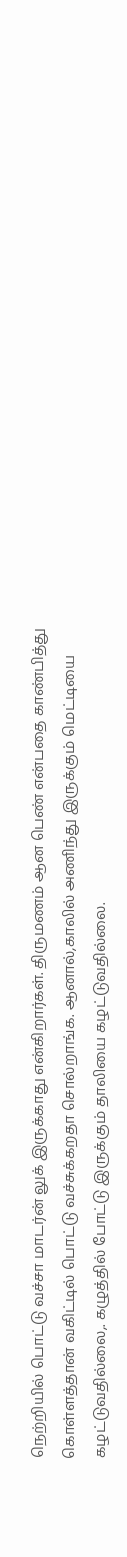நெற்றியில் பொட்டு வச்சா மாடர்ன் லுக் இருக்காது என்கிறார்கள். திருமணம் ஆன பெண் என்பதை காண்பித்து கொள்ளத்தான் வகிட்டில் பொட்டு வச்சுக்கறதா சொல்றாங்க. ஆனால்,காலில் அணிந்து இருக்கும் மெட்டியை கழட்டுவதில்லை,. கழுத்தில் போட்டு இருக்கும் தாலியை கழட்டுவதில்லை.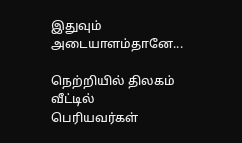இதுவும் அடையாளம்தானே...

நெற்றியில் திலகம்
வீட்டில் பெரியவர்கள்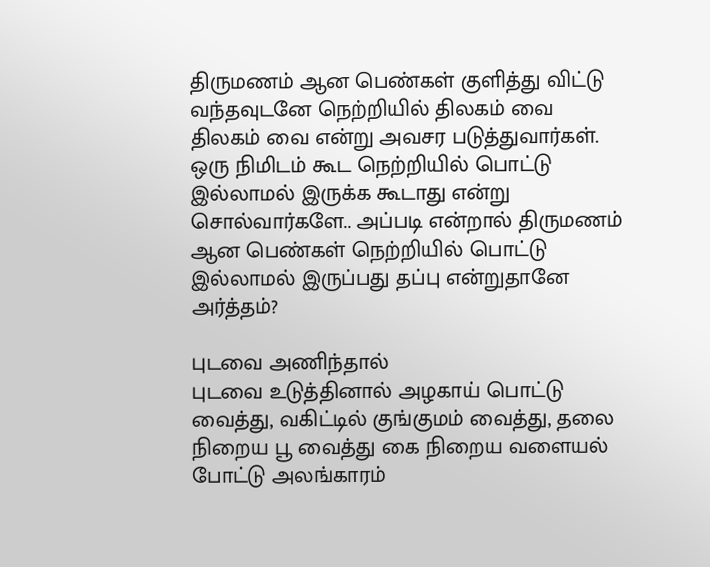திருமணம் ஆன பெண்கள் குளித்து விட்டு வந்தவுடனே நெற்றியில் திலகம் வை திலகம் வை என்று அவசர படுத்துவார்கள். ஒரு நிமிடம் கூட நெற்றியில் பொட்டு இல்லாமல் இருக்க கூடாது என்று சொல்வார்களே.. அப்படி என்றால் திருமணம் ஆன பெண்கள் நெற்றியில் பொட்டு இல்லாமல் இருப்பது தப்பு என்றுதானே அர்த்தம்?

புடவை அணிந்தால்
புடவை உடுத்தினால் அழகாய் பொட்டு வைத்து, வகிட்டில் குங்குமம் வைத்து, தலை நிறைய பூ வைத்து கை நிறைய வளையல் போட்டு அலங்காரம்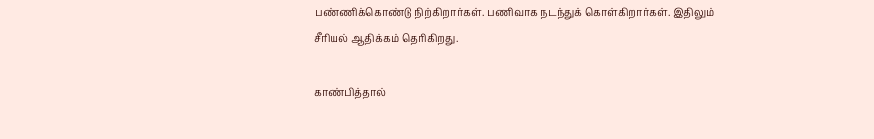பண்ணிக்கொண்டு நிற்கிறார்கள். பணிவாக நடந்துக் கொள்கிறார்கள். இதிலும் சீரியல் ஆதிக்கம் தெரிகிறது.

காண்பித்தால்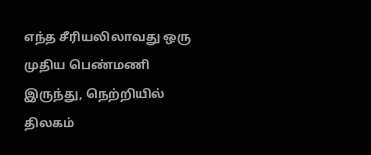எந்த சீரியலிலாவது ஒரு முதிய பெண்மணி இருந்து, நெற்றியில் திலகம்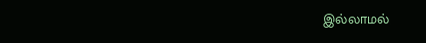இல்லாமல்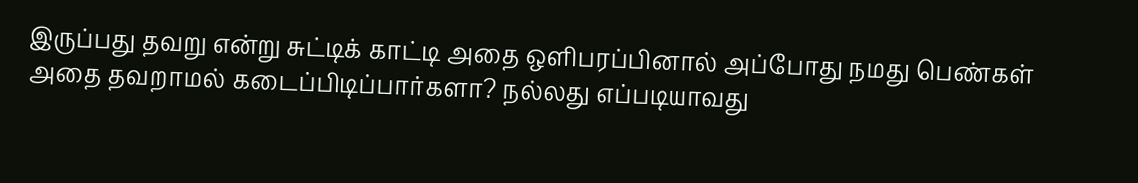இருப்பது தவறு என்று சுட்டிக் காட்டி அதை ஒளிபரப்பினால் அப்போது நமது பெண்கள் அதை தவறாமல் கடைப்பிடிப்பார்களா? நல்லது எப்படியாவது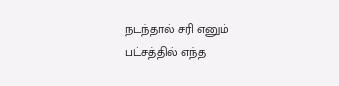நடந்தால் சரி எனும் பட்சத்தில் எந்த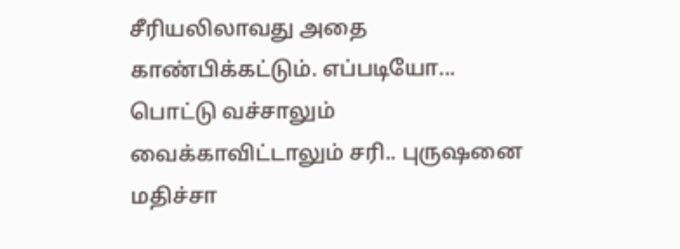சீரியலிலாவது அதை காண்பிக்கட்டும். எப்படியோ... பொட்டு வச்சாலும் வைக்காவிட்டாலும் சரி.. புருஷனை மதிச்சா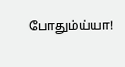போதும்ய்யா!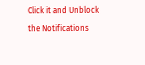Click it and Unblock the Notifications